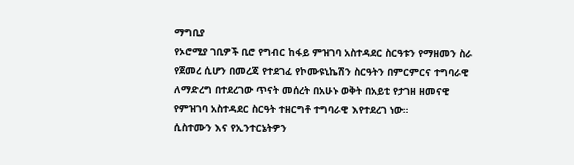ማግቢያ
የኦሮሚያ ገቢዎች ቢሮ የግብር ከፋይ ምዝገባ አስተዳደር ስርዓቱን የማዘመን ስራ የጀመረ ሲሆን በመረጃ የተደገፈ የኮሙዩኒኬሽን ስርዓትን በምርምርና ተግባራዊ ለማድረግ በተደረገው ጥናት መሰረት በአሁኑ ወቅት በአይቲ የታገዘ ዘመናዊ የምዝገባ አስተዳደር ስርዓት ተዘርግቶ ተግባራዊ እየተደረገ ነው።
ሲስተሙን እና የኢንተርኔትዎን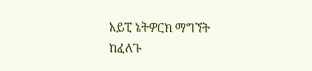አይፒ ኔትዎርክ ማግኘት ከፈለጉ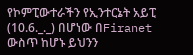የኮምፒውተራችን የኢንተርኔት አይፒ (10.6._._) በሆነው በFiranet ውስጥ ከሆኑ ይህንን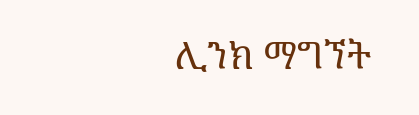ሊንክ ማግኘት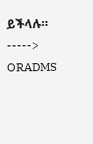ይችላሉ። -----> ORADMS